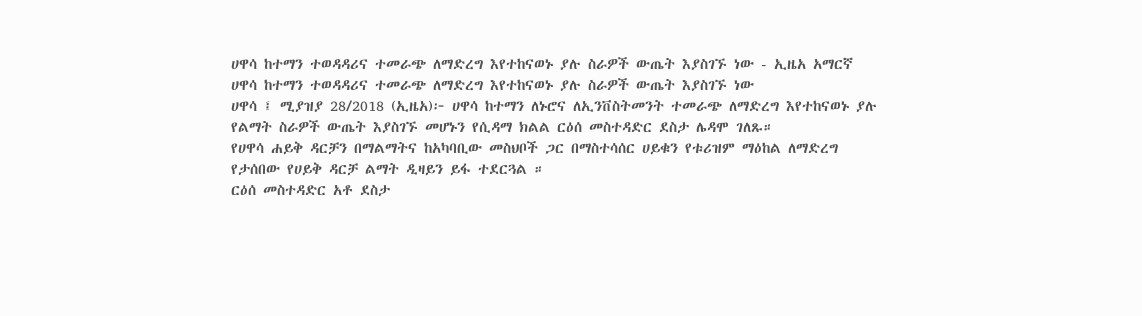ሀዋሳ ከተማን ተወዳዳሪና ተመራጭ ለማድረግ እየተከናወኑ ያሉ ስራዎች ውጤት እያስገኙ ነው - ኢዜአ አማርኛ
ሀዋሳ ከተማን ተወዳዳሪና ተመራጭ ለማድረግ እየተከናወኑ ያሉ ስራዎች ውጤት እያስገኙ ነው
ሀዋሳ ፤ ሚያዝያ 28/2018 (ኢዜአ)፦ ሀዋሳ ከተማን ለኑሮና ለኢንቨስትመንት ተመራጭ ለማድረግ እየተከናወኑ ያሉ የልማት ስራዎች ውጤት እያስገኙ መሆኑን የሲዳማ ክልል ርዕሰ መስተዳድር ደስታ ሌዳሞ ገለጹ።
የሀዋሳ ሐይቅ ዳርቻን በማልማትና ከአካባቢው መስህቦች ጋር በማስተሳሰር ሀይቁን የቱሪዝም ማዕከል ለማድረግ የታሰበው የሀይቅ ዳርቻ ልማት ዲዛይን ይፋ ተደርጓል ።
ርዕሰ መስተዳድር አቶ ደስታ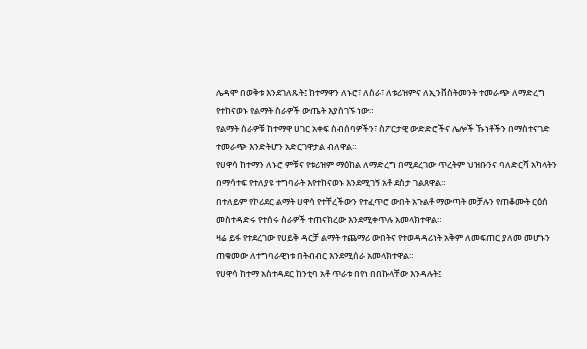ሌዳሞ በወቅቱ እንደገለጹት፤ ከተማዋን ለኑሮ፣ ለስራ፣ ለቱሪዝምና ለኢንቨስትመንት ተመራጭ ለማድረግ የተከናወኑ የልማት ስራዎች ውጤት እያስገኙ ነው።
የልማት ስራዎቹ ከተማዋ ሀገር አቀፍ ስብሰባዎችን፣ ስፖርታዊ ውድድሮችና ሌሎች ኹነቶችን በማስተናገድ ተመራጭ እንድትሆን አድርገዋታል ብለዋል።
የሀዋሳ ከተማን ለኑሮ ምቹና የቱሪዝም ማዕከል ለማድረግ በሚደረገው ጥረትም ህዝቡንና ባለድርሻ አካላትን በማሳተፍ የተለያዩ ተግባራት እየተከናወኑ እንደሚገኝ አቶ ደስታ ገልጸዋል።
በተለይም የኮሪደር ልማት ሀዋሳ የተቸረችውን የተፈጥሮ ውበት አጉልቶ ማውጣት መቻሉን የጠቆሙት ርዕሰ መስተዳድሩ የተሰሩ ስራዎች ተጠናክረው እንደሚቀጥሉ አመላክተዋል።
ዛሬ ይፋ የተደረገው የሀይቅ ዳርቻ ልማት ተጨማሪ ውበትና የተወዳዳሪነት አቅም ለመፍጠር ያለመ መሆኑን ጠቁመው ለተግባራዊነቱ በትብብር እንደሚሰራ አመላክተዋል።
የሀዋሳ ከተማ አስተዳደር ከንቲባ አቶ ጥራቱ በየነ በበኩላቸው እንዳሉት፤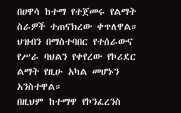በሀዋሳ ከተማ የተጀመሩ የልማት ስራዎች ተጠናክረው ቀጥለዋል።
ህዝብን በማስተባበር የተሰራውና የሥራ ባህልን የቀየረው የኮሪደር ልማት የዚሁ አካል መሆኑን አንስተዋል።
በዚህም ከተማዋ የኮንፈረንስ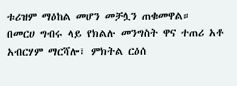ቱሪዝም ማዕከል መሆን መቻሏን ጠቁመዋል።
በመርሀ ግብሩ ላይ የክልሉ መንግስት ዋና ተጠሪ አቶ አብርሃም ማርሻሎ፣ ምክትል ርዕሰ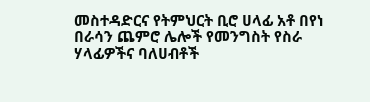መስተዳድርና የትምህርት ቢሮ ሀላፊ አቶ በየነ በራሳን ጨምሮ ሌሎች የመንግስት የስራ ሃላፊዎችና ባለሀብቶች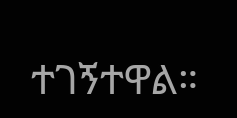ተገኝተዋል።